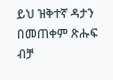ይህ ዝቅተኛ ዳታን በመጠቀም ጽሑፍ ብቻ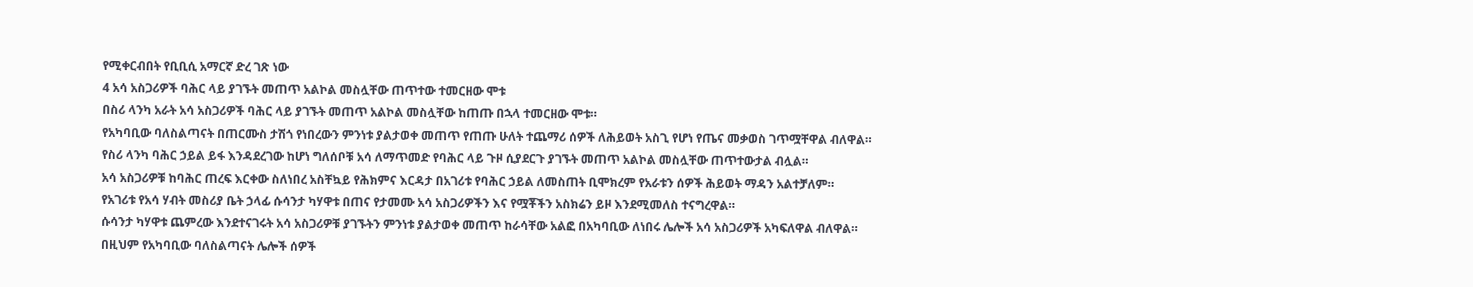የሚቀርብበት የቢቢሲ አማርኛ ድረ ገጽ ነው
4 አሳ አስጋሪዎች ባሕር ላይ ያገኙት መጠጥ አልኮል መስሏቸው ጠጥተው ተመርዘው ሞቱ
በስሪ ላንካ አራት አሳ አስጋሪዎች ባሕር ላይ ያገኙት መጠጥ አልኮል መስሏቸው ከጠጡ በኋላ ተመርዘው ሞቱ።
የአካባቢው ባለስልጣናት በጠርሙስ ታሽጎ የነበረውን ምንነቱ ያልታወቀ መጠጥ የጠጡ ሁለት ተጨማሪ ሰዎች ለሕይወት አስጊ የሆነ የጤና መቃወስ ገጥሟቸዋል ብለዋል።
የስሪ ላንካ ባሕር ኃይል ይፋ እንዳደረገው ከሆነ ግለሰቦቹ አሳ ለማጥመድ የባሕር ላይ ጉዞ ሲያደርጉ ያገኙት መጠጥ አልኮል መስሏቸው ጠጥተውታል ብሏል።
አሳ አስጋሪዎቹ ከባሕር ጠረፍ እርቀው ስለነበረ አስቸኳይ የሕክምና እርዳታ በአገሪቱ የባሕር ኃይል ለመስጠት ቢሞክረም የአራቱን ሰዎች ሕይወት ማዳን አልተቻለም።
የአገሪቱ የአሳ ሃብት መስሪያ ቤት ኃላፊ ሱሳንታ ካሃዋቱ በጠና የታመሙ አሳ አስጋሪዎችን እና የሟቾችን አስክሬን ይዞ እንደሚመለስ ተናግረዋል።
ሱሳንታ ካሃዋቱ ጨምረው እንደተናገሩት አሳ አስጋሪዎቹ ያገኙትን ምንነቱ ያልታወቀ መጠጥ ከራሳቸው አልፎ በአካባቢው ለነበሩ ሌሎች አሳ አስጋሪዎች አካፍለዋል ብለዋል።
በዚህም የአካባቢው ባለስልጣናት ሌሎች ሰዎች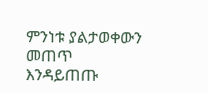ምንነቱ ያልታወቀውን መጠጥ እንዳይጠጡ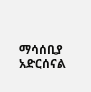ማሳሰቢያ አድርሰናል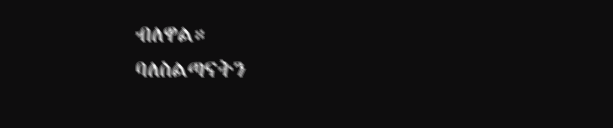ብለዋል።
ባለስልጣናትን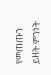የመጠጡን ይዘት ምንነት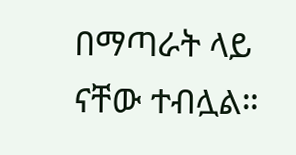በማጣራት ላይ ናቸው ተብሏል።